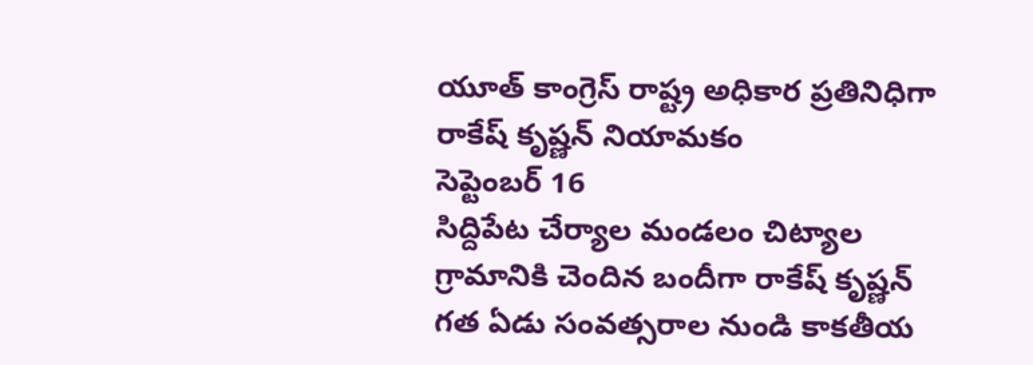యూత్ కాంగ్రెస్ రాష్ట్ర అధికార ప్రతినిధిగా రాకేష్ కృష్ణన్ నియామకం
సెప్టెంబర్ 16
సిద్దిపేట చేర్యాల మండలం చిట్యాల గ్రామానికి చెందిన బందీగా రాకేష్ కృష్ణన్ గత ఏడు సంవత్సరాల నుండి కాకతీయ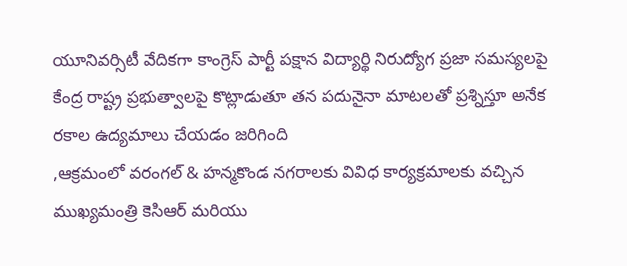యూనివర్సిటీ వేదికగా కాంగ్రెస్ పార్టీ పక్షాన విద్యార్థి నిరుద్యోగ ప్రజా సమస్యలపై కేంద్ర రాష్ట్ర ప్రభుత్వాలపై కొట్లాడుతూ తన పదునైనా మాటలతో ప్రశ్నిస్తూ అనేక రకాల ఉద్యమాలు చేయడం జరిగింది
,ఆక్రమంలో వరంగల్ & హన్మకొండ నగరాలకు వివిధ కార్యక్రమాలకు వచ్చిన ముఖ్యమంత్రి కెసిఆర్ మరియు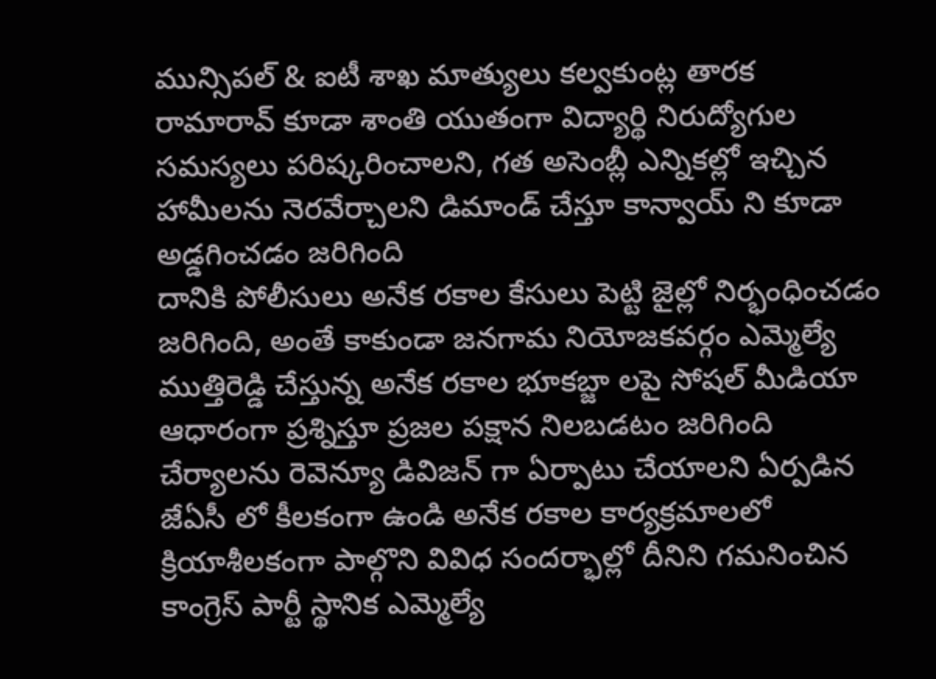మున్సిపల్ & ఐటీ శాఖ మాత్యులు కల్వకుంట్ల తారక రామారావ్ కూడా శాంతి యుతంగా విద్యార్థి నిరుద్యోగుల సమస్యలు పరిష్కరించాలని, గత అసెంబ్లీ ఎన్నికల్లో ఇచ్చిన హామీలను నెరవేర్చాలని డిమాండ్ చేస్తూ కాన్వాయ్ ని కూడా అడ్డగించడం జరిగింది
దానికి పోలీసులు అనేక రకాల కేసులు పెట్టి జైల్లో నిర్భంధించడం జరిగింది, అంతే కాకుండా జనగామ నియోజకవర్గం ఎమ్మెల్యే ముత్తిరెడ్డి చేస్తున్న అనేక రకాల భూకబ్జా లపై సోషల్ మీడియా ఆధారంగా ప్రశ్నిస్తూ ప్రజల పక్షాన నిలబడటం జరిగింది
చేర్యాలను రెవెన్యూ డివిజన్ గా ఏర్పాటు చేయాలని ఏర్పడిన జేఏసీ లో కీలకంగా ఉండి అనేక రకాల కార్యక్రమాలలో క్రియాశీలకంగా పాల్గొని వివిధ సందర్భాల్లో దీనిని గమనించిన కాంగ్రెస్ పార్టీ స్థానిక ఎమ్మెల్యే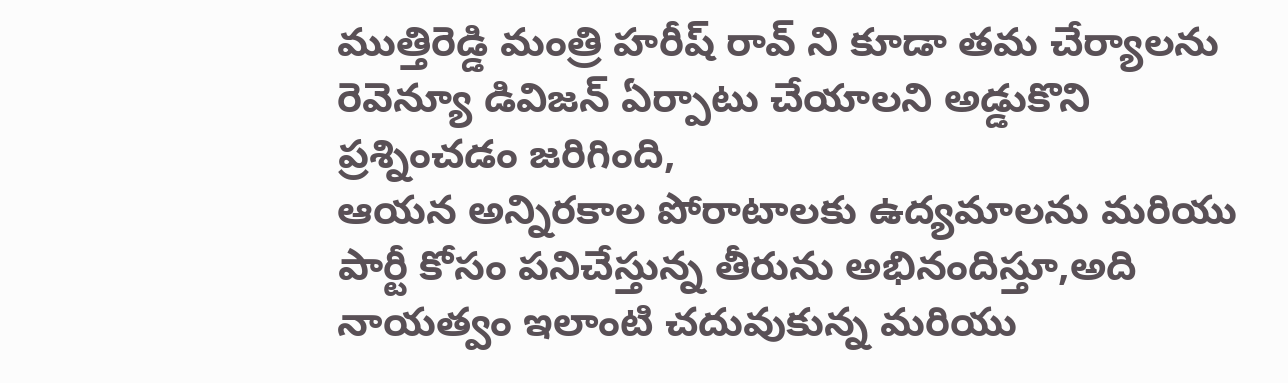ముత్తిరెడ్డి మంత్రి హరీష్ రావ్ ని కూడా తమ చేర్యాలను రెవెన్యూ డివిజన్ ఏర్పాటు చేయాలని అడ్డుకొని ప్రశ్నించడం జరిగింది,
ఆయన అన్నిరకాల పోరాటాలకు ఉద్యమాలను మరియు పార్టీ కోసం పనిచేస్తున్న తీరును అభినందిస్తూ,అది నాయత్వం ఇలాంటి చదువుకున్న మరియు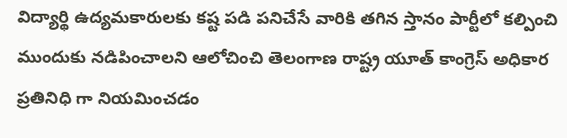విద్యార్థి ఉద్యమకారులకు కష్ట పడి పనిచేసే వారికి తగిన స్తానం పార్టీలో కల్పించి ముందుకు నడిపించాలని ఆలోచించి తెలంగాణ రాష్ట్ర యూత్ కాంగ్రెస్ అధికార ప్రతినిధి గా నియమించడం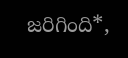జరిగింది*,